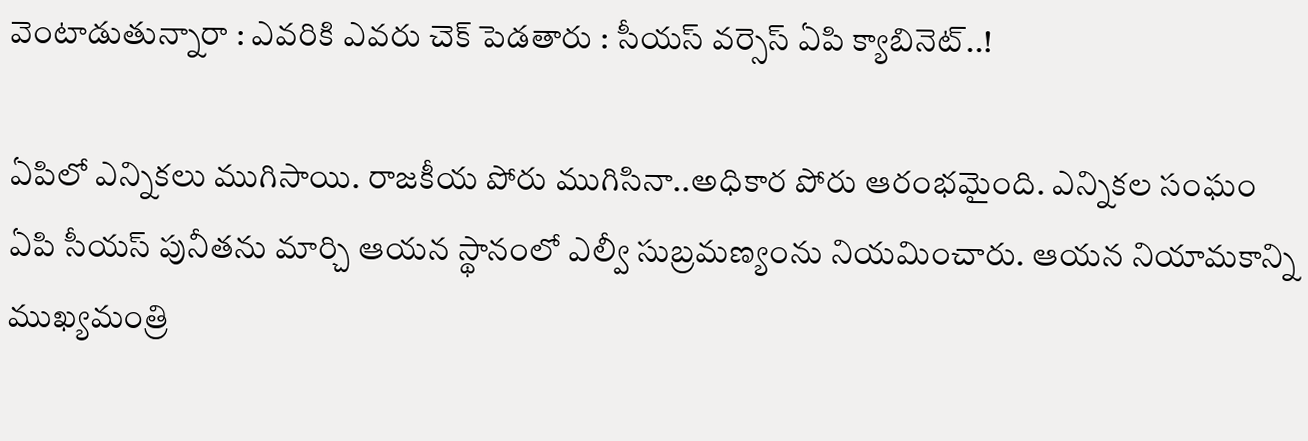వెంటాడుతున్నారా : ఎవ‌రికి ఎవ‌రు చెక్ పెడ‌తారు : సీయ‌స్ వ‌ర్సెస్ ఏపి క్యాబినెట్‌..!

ఏపిలో ఎన్నిక‌లు ముగిసాయి. రాజ‌కీయ పోరు ముగిసినా..అధికార పోరు ఆరంభ‌మైంది. ఎన్నిక‌ల సంఘం ఏపి సీయ‌స్ పునీత‌ను మార్చి ఆయ‌న స్థానంలో ఎల్వీ సుబ్ర‌మ‌ణ్యంను నియ‌మించారు. ఆయ‌న నియామ‌కాన్ని ముఖ్య‌మంత్రి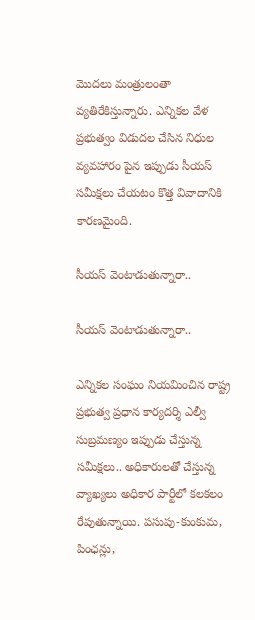మొద‌లు మంత్రులంతా వ్య‌తిరేకిస్తున్నారు. ఎన్నిక‌ల వేళ ప్ర‌భుత్వం విడుద‌ల చేసిన నిధుల వ్య‌వహారం పైన ఇప్పుడు సీయ‌స్ స‌మీక్షలు చేయ‌టం కొత్త వివాదానికి కార‌ణ‌మైంది.

సీయ‌స్ వెంటాడుతున్నారా..

సీయ‌స్ వెంటాడుతున్నారా..

ఎన్నిక‌ల సంఘం నియ‌మించిన రాష్ట్ర ప్ర‌భుత్వ ప్ర‌ధాన కార్య‌ద‌ర్శి ఎల్వీ సుబ్ర‌మ‌ణ్యం ఇప్పుడు చేస్తున్న స‌మీక్ష‌లు.. అధికారుల‌తో చేస్తున్న వ్యాఖ్య‌లు అధికార పార్టీలో క‌ల‌క‌లం రేపుతున్నాయి. పసుపు-కుంకుమ, పింఛన్లు,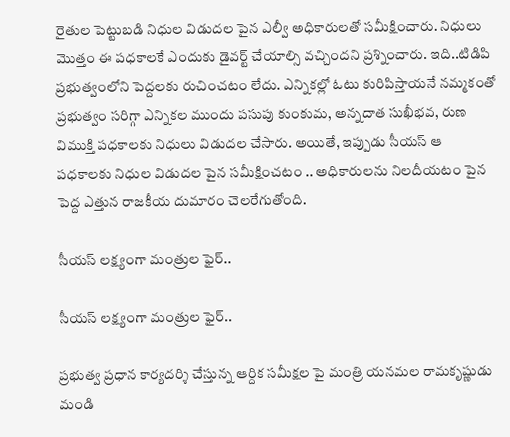రైతుల పెట్టుబడి నిధుల విడుద‌ల పైన ఎల్వీ అధికారుల‌తో స‌మీక్షించారు. నిధులు మొత్తం ఈ ప‌ధ‌కాల‌కే ఎందుకు డైవ‌ర్ట్ చేయాల్సి వ‌చ్చింద‌ని ప్ర‌శ్నించారు. ఇది..టిడిపి ప్ర‌భుత్వంలోని పెద్ద‌ల‌కు రుచించ‌టం లేదు. ఎన్నిక‌ల్లో ఓటు కురిపిస్తాయ‌నే న‌మ్మ‌కంతో ప్ర‌భుత్వం స‌రిగ్గా ఎన్నిక‌ల ముందు ప‌సుపు కుంకుమ‌, అన్న‌దాత సుఖీభ‌వ‌, రుణ విముక్తి ప‌ధ‌కాల‌కు నిధులు విడుద‌ల చేసారు. అయితే, ఇప్పుడు సీయ‌స్ ఆ ప‌ధ‌కాల‌కు నిధుల విడుద‌ల పైన సమీక్షించ‌టం .. అధికారుల‌ను నిల‌దీయ‌టం పైన పెద్ద ఎత్తున రాజ‌కీయ దుమారం చెల‌రేగుతోంది.

సీయ‌స్ ల‌క్ష్యంగా మంత్రుల ఫైర్..

సీయ‌స్ ల‌క్ష్యంగా మంత్రుల ఫైర్..

ప్ర‌భుత్వ ప్ర‌ధాన కార్య‌ద‌ర్శి చేస్తున్న ఆర్దిక స‌మీక్ష‌ల పై మంత్రి య‌న‌మ‌ల రామ‌కృష్ణుడు మండి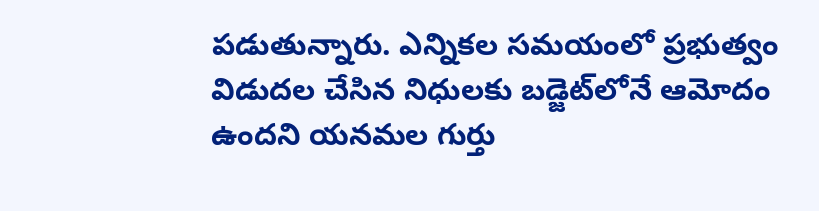ప‌డుతున్నారు. ఎన్నిక‌ల స‌మ‌యంలో ప్ర‌భుత్వం విడుద‌ల చేసిన నిధుల‌కు బ‌డ్జెట్‌లోనే ఆమోదం ఉంద‌ని య‌న‌మ‌ల గుర్తు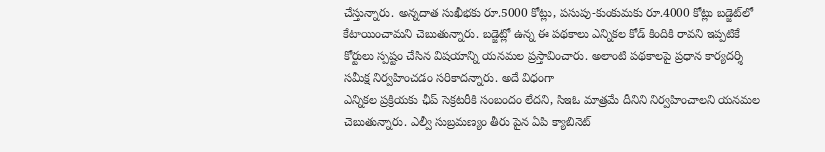చేస్తున్నారు. అన్నదాత సుఖీభకు రూ.5000 కోట్లు, పసుపు-కుంకుమకు రూ.4000 కోట్లు బడ్జెట్‌లో కేటాయించామని చెబుతున్నారు. బడ్జెట్లో ఉన్న ఈ పథకాలు ఎన్నికల కోడ్‌ కిందికి రావని ఇప్పటికే కోర్టులు స్పష్టం చేసిన విషయాన్ని యనమల ప్రస్తావించారు. అలాంటి పథకాలపై ప్రధాన కార్యదర్శి సమీక్ష నిర్వహించడం సరికాదన్నారు. అదే విధంగా
ఎన్నికల ప్రక్రియకు ఛీప్ సెక్రటరీకి సంబందం లేదని, సిఇఓ మాత్రమే దీనిని నిర్వహించాలని య‌న‌మ‌ల చెబుతున్నారు. ఎల్వీ సుబ్ర‌మ‌ణ్యం తీరు పైన ఏపి క్యాబినెట్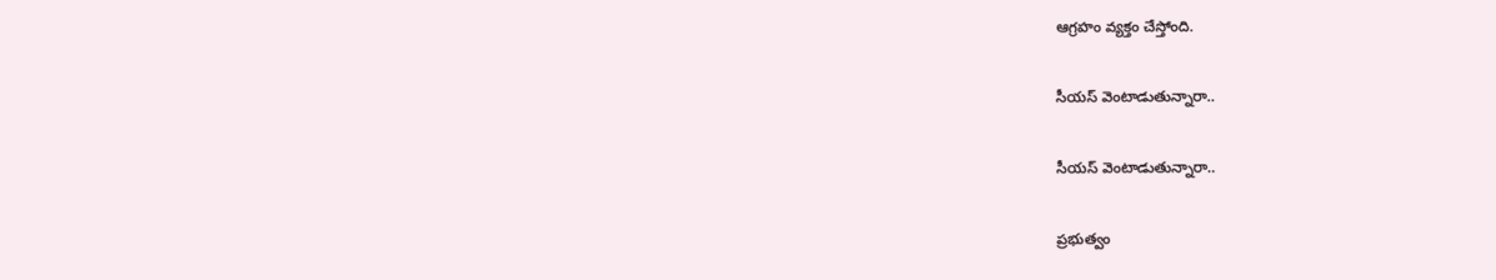ఆగ్ర‌హం వ్య‌క్తం చేస్తోంది.

సీయ‌స్ వెంటాడుతున్నారా..

సీయ‌స్ వెంటాడుతున్నారా..

ప్ర‌భుత్వం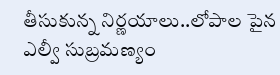తీసుకున్న నిర్ణ‌యాలు..లోపాల పైన ఎల్వీ సుబ్ర‌మ‌ణ్యం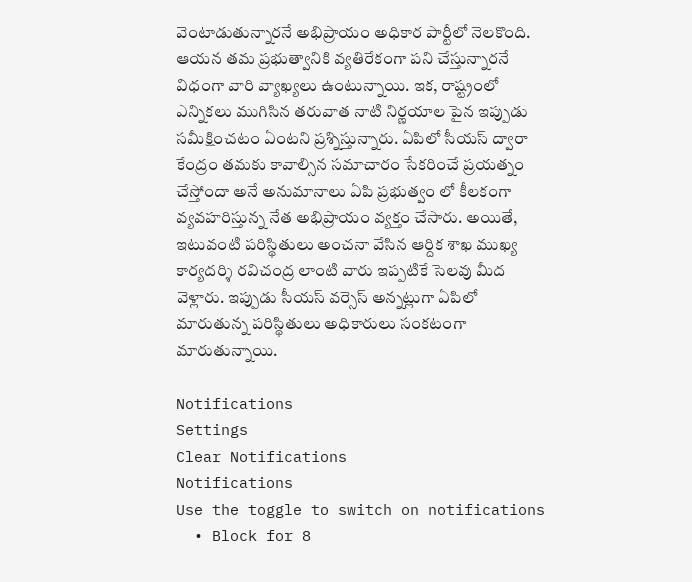వెంటాడుతున్నార‌నే అభిప్రాయం అధికార పార్టీలో నెల‌కొంది. ఆయ‌న త‌మ ప్ర‌భుత్వానికి వ్య‌తిరేకంగా ప‌ని చేస్తున్నార‌నే విధంగా వారి వ్యాఖ్య‌లు ఉంటున్నాయి. ఇక‌, రాష్ట్రంలో ఎన్నిక‌లు ముగిసిన త‌రువాత నాటి నిర్ణ‌యాల పైన ఇప్పుడు స‌మీక్షించ‌టం ఏంట‌ని ప్ర‌శ్నిస్తున్నారు. ఏపిలో సీయ‌స్ ద్వారా కేంద్రం త‌మ‌కు కావాల్సిన స‌మాచారం సేక‌రించే ప్ర‌య‌త్నం చేస్తోందా అనే అనుమానాలు ఏపి ప్ర‌భుత్వం లో కీల‌కంగా వ్య‌వ‌హ‌రిస్తున్న నేత అభిప్రాయం వ్యక్తం చేసారు. అయితే, ఇటువంటి ప‌రిస్థితులు అంచ‌నా వేసిన ఆర్దిక శాఖ ముఖ్య కార్య‌ద‌ర్శి ర‌విచంద్ర లాంటి వారు ఇప్ప‌టికే సెల‌వు మీద వెళ్లారు. ఇప్పుడు సీయ‌స్ వ‌ర్సెస్ అన్న‌ట్లుగా ఏపిలో మారుతున్న ప‌రిస్థితులు అధికారులు సంక‌టంగా మారుతున్నాయి.

Notifications
Settings
Clear Notifications
Notifications
Use the toggle to switch on notifications
  • Block for 8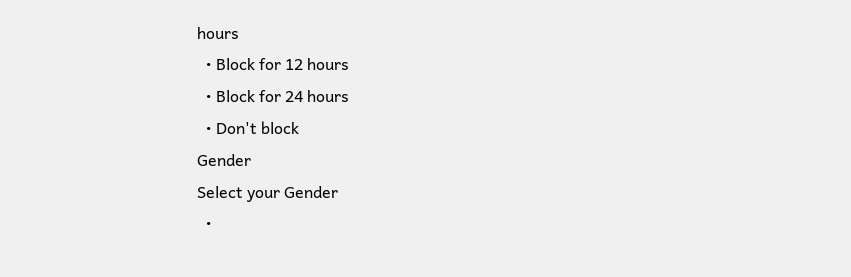hours
  • Block for 12 hours
  • Block for 24 hours
  • Don't block
Gender
Select your Gender
  •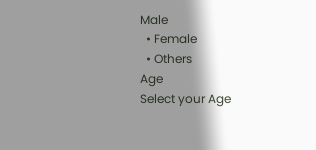Male
  • Female
  • Others
Age
Select your Age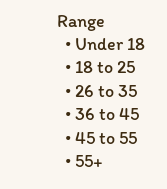Range
  • Under 18
  • 18 to 25
  • 26 to 35
  • 36 to 45
  • 45 to 55
  • 55+